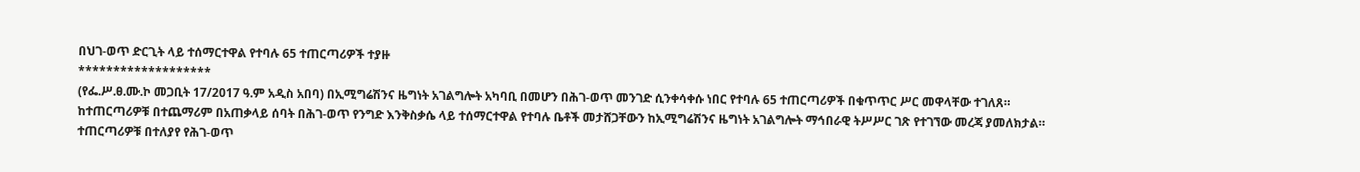በህገ-ወጥ ድርጊት ላይ ተሰማርተዋል የተባሉ 65 ተጠርጣሪዎች ተያዙ
*******************
(የፌ.ሥ.ፀ.ሙ.ኮ መጋቢት 17/2017 ዓ.ም አዲስ አበባ) በኢሚግሬሽንና ዜግነት አገልግሎት አካባቢ በመሆን በሕገ-ወጥ መንገድ ሲንቀሳቀሱ ነበር የተባሉ 65 ተጠርጣሪዎች በቁጥጥር ሥር መዋላቸው ተገለጸ።
ከተጠርጣሪዎቹ በተጨማሪም በአጠቃላይ ሰባት በሕገ-ወጥ የንግድ እንቅስቃሴ ላይ ተሰማርተዋል የተባሉ ቤቶች መታሸጋቸውን ከኢሚግሬሽንና ዜግነት አገልግሎት ማኅበራዊ ትሥሥር ገጽ የተገኘው መረጃ ያመለክታል።
ተጠርጣሪዎቹ በተለያየ የሕገ-ወጥ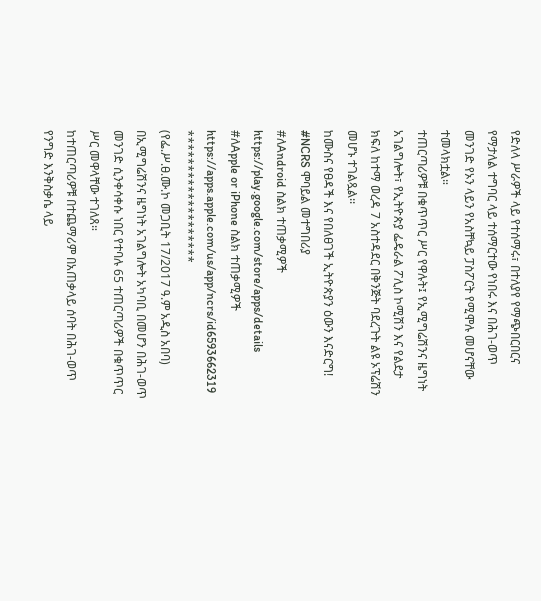የድለላ ሥራዎች ላይ የተሰማሩ፣ በተለያየ የማጭበርበርና የማታለል ተግባር ላይ ተሰማርተው የነበሩ እና በሕገ-ወጥ መንገድ የኦን ላይን የአስቸኳይ ፓስፖርት የሚሞሉ መሆናቸው ተመላክቷል።
ተጠርጣሪዎቹ በቁጥጥር ሥር የዋሉት፤ የኢሚግሬሽንና ዜግነት አገልግሎት፣ የኢትዮጵያ ፌዴራል ፖሊስ ኮሚሽን እና የልደታ ክፍለ ከተማ ወረዳ 7 አስተዳደር በቅንጅት ባደረጉት ልዩ ኦፕሬሽን መሆኑ ተገልጿል፡፡
ከሙስና የፀዳች እና የበለፀገች ኢትዮጵያን ዕውን እናድርግ!
#NCRS ሞባይል መተግበሪያ
#ለAndroid ስልክ ተጠቃሚዎች
https://play.google.com/store/apps/details
#ለApple or iPhone ስልክ ተጠቃሚዎች
https://apps.apple.com/us/app/ncrs/id6593662319
*******************
(የፌ.ሥ.ፀ.ሙ.ኮ መጋቢት 17/2017 ዓ.ም አዲስ አበባ) በኢሚግሬሽንና ዜግነት አገልግሎት አካባቢ በመሆን በሕገ-ወጥ መንገድ ሲንቀሳቀሱ ነበር የተባሉ 65 ተጠርጣሪዎች በቁጥጥር ሥር መዋላቸው ተገለጸ።
ከተጠርጣሪዎቹ በተጨማሪም በአጠቃላይ ሰባት በሕገ-ወጥ የንግድ እንቅስቃሴ ላይ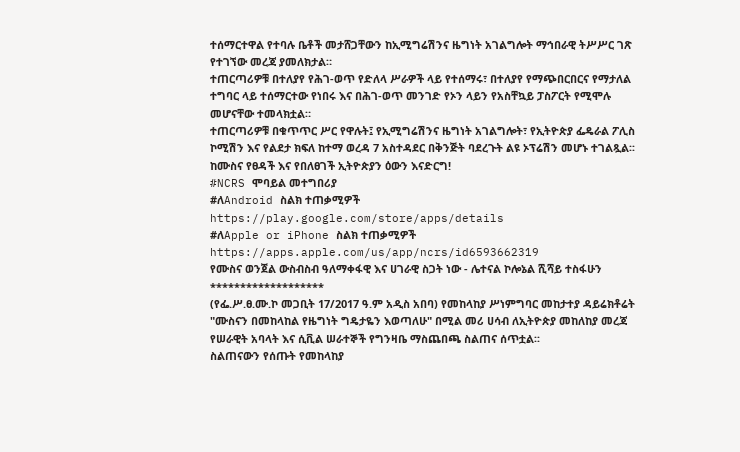ተሰማርተዋል የተባሉ ቤቶች መታሸጋቸውን ከኢሚግሬሽንና ዜግነት አገልግሎት ማኅበራዊ ትሥሥር ገጽ የተገኘው መረጃ ያመለክታል።
ተጠርጣሪዎቹ በተለያየ የሕገ-ወጥ የድለላ ሥራዎች ላይ የተሰማሩ፣ በተለያየ የማጭበርበርና የማታለል ተግባር ላይ ተሰማርተው የነበሩ እና በሕገ-ወጥ መንገድ የኦን ላይን የአስቸኳይ ፓስፖርት የሚሞሉ መሆናቸው ተመላክቷል።
ተጠርጣሪዎቹ በቁጥጥር ሥር የዋሉት፤ የኢሚግሬሽንና ዜግነት አገልግሎት፣ የኢትዮጵያ ፌዴራል ፖሊስ ኮሚሽን እና የልደታ ክፍለ ከተማ ወረዳ 7 አስተዳደር በቅንጅት ባደረጉት ልዩ ኦፕሬሽን መሆኑ ተገልጿል፡፡
ከሙስና የፀዳች እና የበለፀገች ኢትዮጵያን ዕውን እናድርግ!
#NCRS ሞባይል መተግበሪያ
#ለAndroid ስልክ ተጠቃሚዎች
https://play.google.com/store/apps/details
#ለApple or iPhone ስልክ ተጠቃሚዎች
https://apps.apple.com/us/app/ncrs/id6593662319
የሙስና ወንጀል ውስብስብ ዓለማቀፋዊ እና ሀገራዊ ስጋት ነው - ሌተናል ኮሎኔል ሺሻይ ተስፋሁን
*******************
(የፌ.ሥ.ፀ.ሙ.ኮ መጋቢት 17/2017 ዓ.ም አዲስ አበባ) የመከላከያ ሥነምግባር መከታተያ ዳይሬክቶሬት "ሙስናን በመከላከል የዜግነት ግዴታዬን እወጣለሁ" በሚል መሪ ሀሳብ ለኢትዮጵያ መከለከያ መረጃ የሠራዊት አባላት እና ሲቪል ሠራተኞች የግንዛቤ ማስጨበጫ ስልጠና ሰጥቷል፡፡
ስልጠናውን የሰጡት የመከላከያ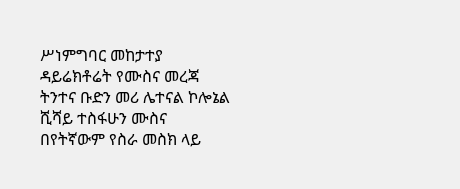ሥነምግባር መከታተያ ዳይሬክቶሬት የሙስና መረጃ ትንተና ቡድን መሪ ሌተናል ኮሎኔል ሺሻይ ተስፋሁን ሙስና በየትኛውም የስራ መስክ ላይ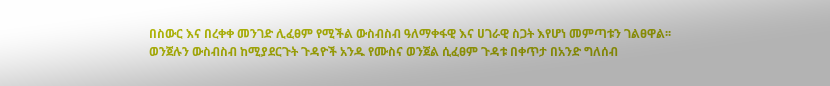በስውር እና በረቀቀ መንገድ ሊፈፀም የሚችል ውስብስብ ዓለማቀፋዊ እና ሀገራዊ ስጋት እየሆነ መምጣቱን ገልፀዋል፡፡
ወንጀሉን ውስብስብ ከሚያደርጉት ጉዳዮች አንዱ የሙስና ወንጀል ሲፈፀም ጉዳቱ በቀጥታ በአንድ ግለሰብ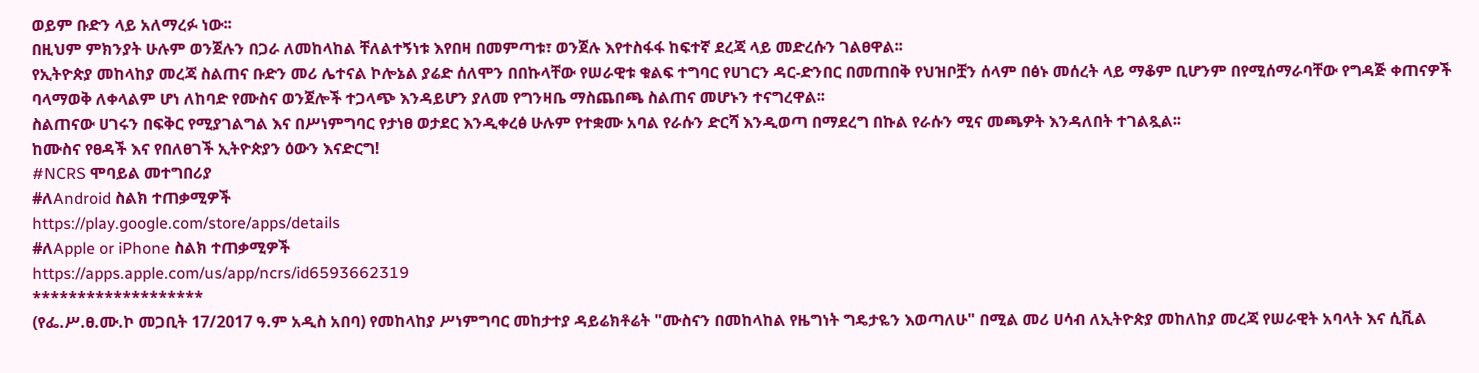ወይም ቡድን ላይ አለማረፉ ነው፡፡
በዚህም ምክንያት ሁሉም ወንጀሉን በጋራ ለመከላከል ቸለልተኝነቱ እየበዛ በመምጣቱ፣ ወንጀሉ እየተስፋፋ ከፍተኛ ደረጃ ላይ መድረሱን ገልፀዋል፡፡
የኢትዮጵያ መከላከያ መረጃ ስልጠና ቡድን መሪ ሌተናል ኮሎኔል ያሬድ ሰለሞን በበኩላቸው የሠራዊቱ ቁልፍ ተግባር የሀገርን ዳር-ድንበር በመጠበቅ የህዝቦቿን ሰላም በፅኑ መሰረት ላይ ማቆም ቢሆንም በየሚሰማራባቸው የግዳጅ ቀጠናዎች ባላማወቅ ለቀላልም ሆነ ለከባድ የሙስና ወንጀሎች ተጋላጭ እንዳይሆን ያለመ የግንዛቤ ማስጨበጫ ስልጠና መሆኑን ተናግረዋል፡፡
ስልጠናው ሀገሩን በፍቅር የሚያገልግል እና በሥነምግባር የታነፀ ወታደር እንዲቀረፅ ሁሉም የተቋሙ አባል የራሱን ድርሻ እንዲወጣ በማደረግ በኩል የራሱን ሚና መጫዎት እንዳለበት ተገልጿል፡፡
ከሙስና የፀዳች እና የበለፀገች ኢትዮጵያን ዕውን እናድርግ!
#NCRS ሞባይል መተግበሪያ
#ለAndroid ስልክ ተጠቃሚዎች
https://play.google.com/store/apps/details
#ለApple or iPhone ስልክ ተጠቃሚዎች
https://apps.apple.com/us/app/ncrs/id6593662319
*******************
(የፌ.ሥ.ፀ.ሙ.ኮ መጋቢት 17/2017 ዓ.ም አዲስ አበባ) የመከላከያ ሥነምግባር መከታተያ ዳይሬክቶሬት "ሙስናን በመከላከል የዜግነት ግዴታዬን እወጣለሁ" በሚል መሪ ሀሳብ ለኢትዮጵያ መከለከያ መረጃ የሠራዊት አባላት እና ሲቪል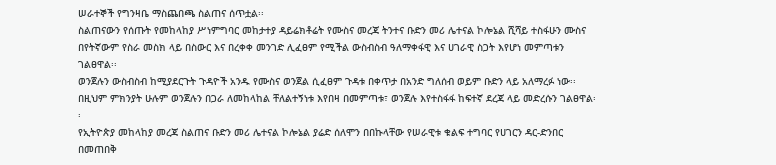ሠራተኞች የግንዛቤ ማስጨበጫ ስልጠና ሰጥቷል፡፡
ስልጠናውን የሰጡት የመከላከያ ሥነምግባር መከታተያ ዳይሬክቶሬት የሙስና መረጃ ትንተና ቡድን መሪ ሌተናል ኮሎኔል ሺሻይ ተስፋሁን ሙስና በየትኛውም የስራ መስክ ላይ በስውር እና በረቀቀ መንገድ ሊፈፀም የሚችል ውስብስብ ዓለማቀፋዊ እና ሀገራዊ ስጋት እየሆነ መምጣቱን ገልፀዋል፡፡
ወንጀሉን ውስብስብ ከሚያደርጉት ጉዳዮች አንዱ የሙስና ወንጀል ሲፈፀም ጉዳቱ በቀጥታ በአንድ ግለሰብ ወይም ቡድን ላይ አለማረፉ ነው፡፡
በዚህም ምክንያት ሁሉም ወንጀሉን በጋራ ለመከላከል ቸለልተኝነቱ እየበዛ በመምጣቱ፣ ወንጀሉ እየተስፋፋ ከፍተኛ ደረጃ ላይ መድረሱን ገልፀዋል፡፡
የኢትዮጵያ መከላከያ መረጃ ስልጠና ቡድን መሪ ሌተናል ኮሎኔል ያሬድ ሰለሞን በበኩላቸው የሠራዊቱ ቁልፍ ተግባር የሀገርን ዳር-ድንበር በመጠበቅ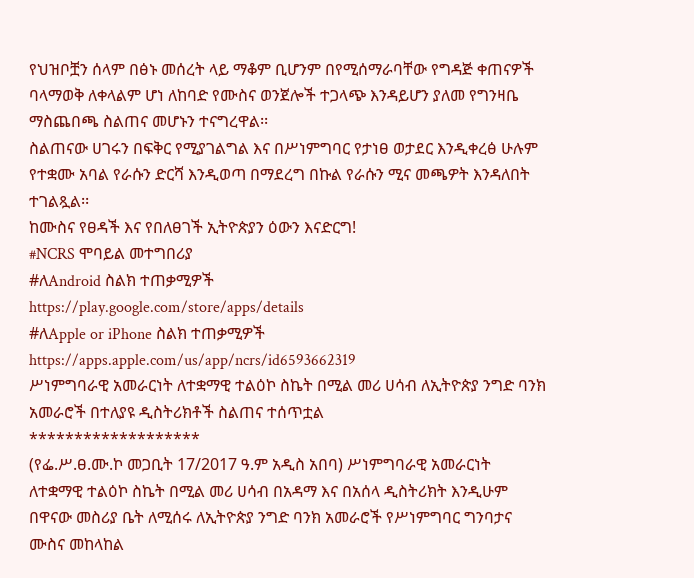የህዝቦቿን ሰላም በፅኑ መሰረት ላይ ማቆም ቢሆንም በየሚሰማራባቸው የግዳጅ ቀጠናዎች ባላማወቅ ለቀላልም ሆነ ለከባድ የሙስና ወንጀሎች ተጋላጭ እንዳይሆን ያለመ የግንዛቤ ማስጨበጫ ስልጠና መሆኑን ተናግረዋል፡፡
ስልጠናው ሀገሩን በፍቅር የሚያገልግል እና በሥነምግባር የታነፀ ወታደር እንዲቀረፅ ሁሉም የተቋሙ አባል የራሱን ድርሻ እንዲወጣ በማደረግ በኩል የራሱን ሚና መጫዎት እንዳለበት ተገልጿል፡፡
ከሙስና የፀዳች እና የበለፀገች ኢትዮጵያን ዕውን እናድርግ!
#NCRS ሞባይል መተግበሪያ
#ለAndroid ስልክ ተጠቃሚዎች
https://play.google.com/store/apps/details
#ለApple or iPhone ስልክ ተጠቃሚዎች
https://apps.apple.com/us/app/ncrs/id6593662319
ሥነምግባራዊ አመራርነት ለተቋማዊ ተልዕኮ ስኬት በሚል መሪ ሀሳብ ለኢትዮጵያ ንግድ ባንክ አመራሮች በተለያዩ ዲስትሪክቶች ስልጠና ተሰጥቷል
*******************
(የፌ.ሥ.ፀ.ሙ.ኮ መጋቢት 17/2017 ዓ.ም አዲስ አበባ) ሥነምግባራዊ አመራርነት ለተቋማዊ ተልዕኮ ስኬት በሚል መሪ ሀሳብ በአዳማ እና በአሰላ ዲስትሪክት እንዲሁም በዋናው መስሪያ ቤት ለሚሰሩ ለኢትዮጵያ ንግድ ባንክ አመራሮች የሥነምግባር ግንባታና ሙስና መከላከል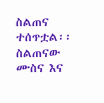ስልጠና ተሰጥቷል፡፡
ስልጠናው ሙስና እና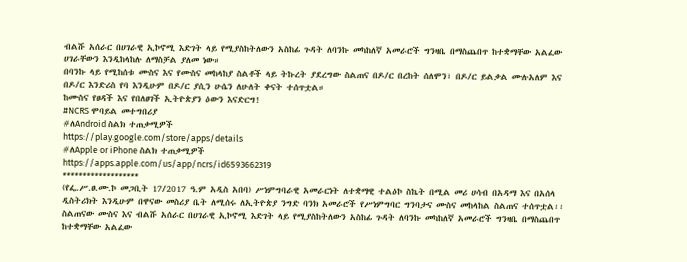ብልሹ አሰራር በሀገራዊ ኢኮኖሚ እድገት ላይ የሚያስከትለውን አስከፊ ጉዳት ለባንኩ መካከለኛ አመራሮች ግንዛቤ በማስጨበጥ ከተቋማቸው አልፈው ሀገራቸውን እንዲከላከሉ ለማስቻል ያለመ ነው።
በባንኩ ላይ የሚከሰቱ ሙስና እና የሙስና መከላከያ ስልቶች ላይ ትኩረት ያደረግው ስልጠና በዶ/ር በረከት ሰለሞን፣ በዶ/ር ይልቃል ሙሉአለም እና በዶ/ር እንድሪስ የባ እንዲሁም በዶ/ር ያሲን ሁሴን ለሁለት ቀናት ተሰጥቷል።
ከሙስና የፀዳች እና የበለፀገች ኢትዮጵያን ዕውን እናድርግ!
#NCRS ሞባይል መተግበሪያ
#ለAndroid ስልክ ተጠቃሚዎች
https://play.google.com/store/apps/details
#ለApple or iPhone ስልክ ተጠቃሚዎች
https://apps.apple.com/us/app/ncrs/id6593662319
*******************
(የፌ.ሥ.ፀ.ሙ.ኮ መጋቢት 17/2017 ዓ.ም አዲስ አበባ) ሥነምግባራዊ አመራርነት ለተቋማዊ ተልዕኮ ስኬት በሚል መሪ ሀሳብ በአዳማ እና በአሰላ ዲስትሪክት እንዲሁም በዋናው መስሪያ ቤት ለሚሰሩ ለኢትዮጵያ ንግድ ባንክ አመራሮች የሥነምግባር ግንባታና ሙስና መከላከል ስልጠና ተሰጥቷል፡፡
ስልጠናው ሙስና እና ብልሹ አሰራር በሀገራዊ ኢኮኖሚ እድገት ላይ የሚያስከትለውን አስከፊ ጉዳት ለባንኩ መካከለኛ አመራሮች ግንዛቤ በማስጨበጥ ከተቋማቸው አልፈው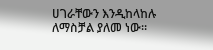ሀገራቸውን እንዲከላከሉ ለማስቻል ያለመ ነው።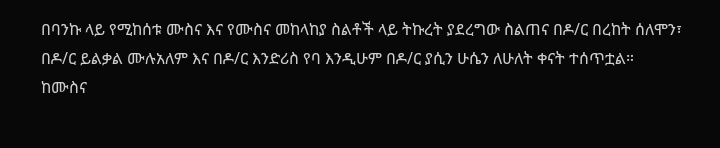በባንኩ ላይ የሚከሰቱ ሙስና እና የሙስና መከላከያ ስልቶች ላይ ትኩረት ያደረግው ስልጠና በዶ/ር በረከት ሰለሞን፣ በዶ/ር ይልቃል ሙሉአለም እና በዶ/ር እንድሪስ የባ እንዲሁም በዶ/ር ያሲን ሁሴን ለሁለት ቀናት ተሰጥቷል።
ከሙስና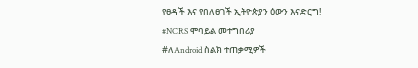የፀዳች እና የበለፀገች ኢትዮጵያን ዕውን እናድርግ!
#NCRS ሞባይል መተግበሪያ
#ለAndroid ስልክ ተጠቃሚዎች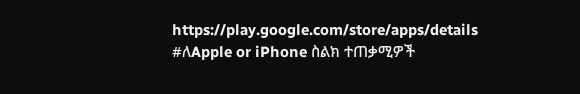https://play.google.com/store/apps/details
#ለApple or iPhone ስልክ ተጠቃሚዎች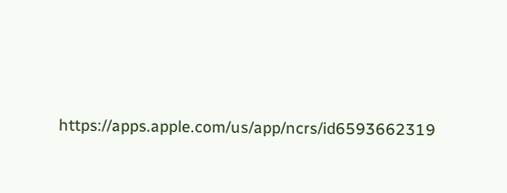https://apps.apple.com/us/app/ncrs/id6593662319